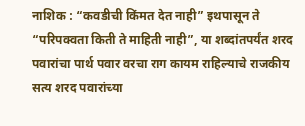नाशिक : “कवडीची किंमत देत नाही” इथपासून ते “परिपक्वता किती ते माहिती नाही”, या शब्दांतपर्यंत शरद पवारांचा पार्थ पवार वरचा राग कायम राहिल्याचे राजकीय सत्य शरद पवारांच्या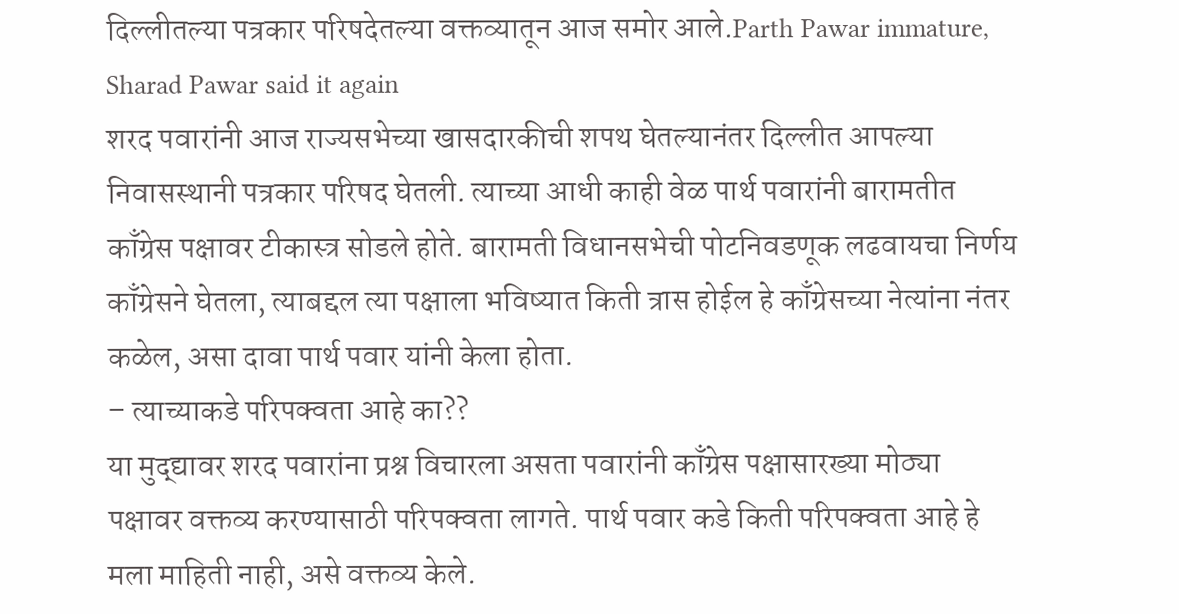दिल्लीतल्या पत्रकार परिषदेतल्या वक्तव्यातून आज समोर आले.Parth Pawar immature, Sharad Pawar said it again
शरद पवारांनी आज राज्यसभेच्या खासदारकीची शपथ घेतल्यानंतर दिल्लीत आपल्या निवासस्थानी पत्रकार परिषद घेतली. त्याच्या आधी काही वेळ पार्थ पवारांनी बारामतीत काँग्रेस पक्षावर टीकास्त्र सोडले होते. बारामती विधानसभेची पोटनिवडणूक लढवायचा निर्णय काँग्रेसने घेतला, त्याबद्दल त्या पक्षाला भविष्यात किती त्रास होईल हे काँग्रेसच्या नेत्यांना नंतर कळेल, असा दावा पार्थ पवार यांनी केला होता.
– त्याच्याकडे परिपक्वता आहे का??
या मुद्द्यावर शरद पवारांना प्रश्न विचारला असता पवारांनी काँग्रेस पक्षासारख्या मोठ्या पक्षावर वक्तव्य करण्यासाठी परिपक्वता लागते. पार्थ पवार कडे किती परिपक्वता आहे हे मला माहिती नाही, असे वक्तव्य केले.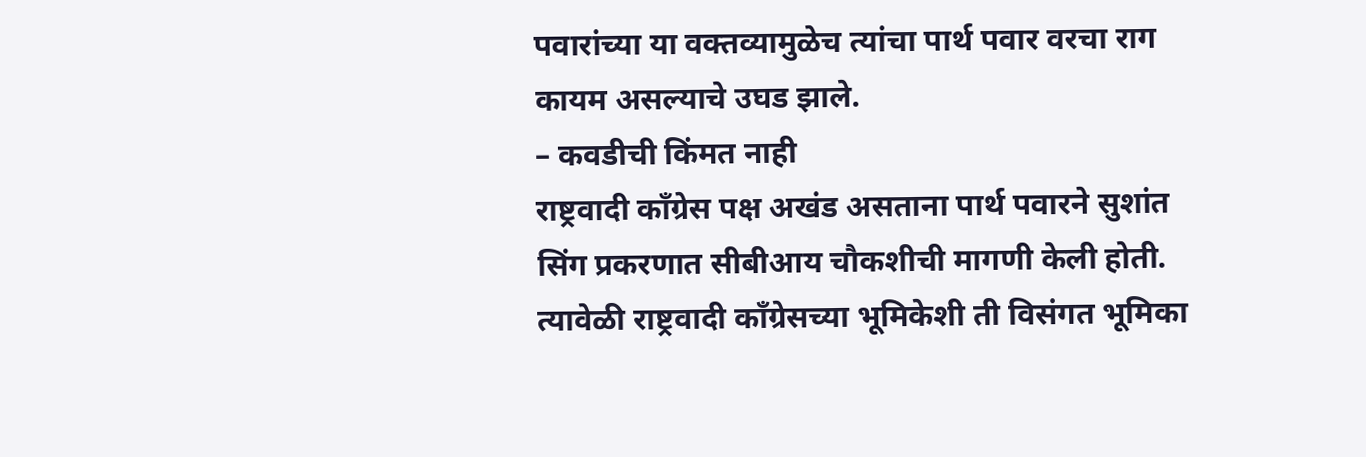पवारांच्या या वक्तव्यामुळेच त्यांचा पार्थ पवार वरचा राग कायम असल्याचे उघड झाले.
– कवडीची किंमत नाही
राष्ट्रवादी काँग्रेस पक्ष अखंड असताना पार्थ पवारने सुशांत सिंग प्रकरणात सीबीआय चौकशीची मागणी केली होती. त्यावेळी राष्ट्रवादी काँग्रेसच्या भूमिकेशी ती विसंगत भूमिका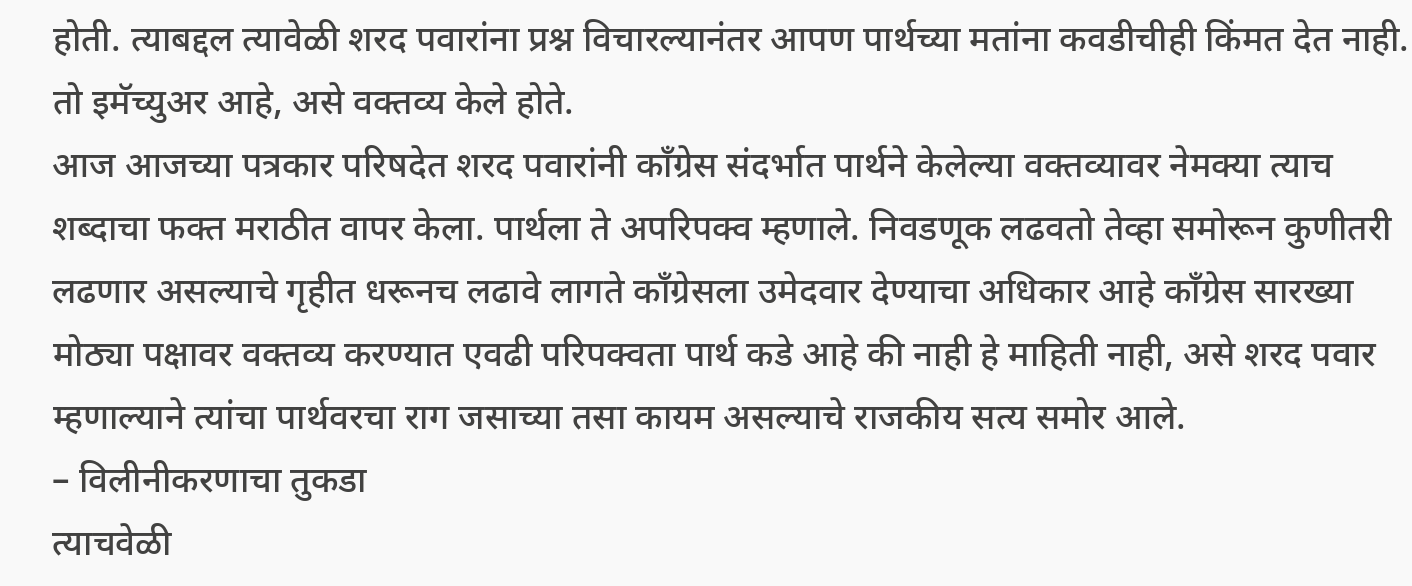होती. त्याबद्दल त्यावेळी शरद पवारांना प्रश्न विचारल्यानंतर आपण पार्थच्या मतांना कवडीचीही किंमत देत नाही. तो इमॅच्युअर आहे, असे वक्तव्य केले होते.
आज आजच्या पत्रकार परिषदेत शरद पवारांनी काँग्रेस संदर्भात पार्थने केलेल्या वक्तव्यावर नेमक्या त्याच शब्दाचा फक्त मराठीत वापर केला. पार्थला ते अपरिपक्व म्हणाले. निवडणूक लढवतो तेव्हा समोरून कुणीतरी लढणार असल्याचे गृहीत धरूनच लढावे लागते काँग्रेसला उमेदवार देण्याचा अधिकार आहे काँग्रेस सारख्या मोठ्या पक्षावर वक्तव्य करण्यात एवढी परिपक्वता पार्थ कडे आहे की नाही हे माहिती नाही, असे शरद पवार म्हणाल्याने त्यांचा पार्थवरचा राग जसाच्या तसा कायम असल्याचे राजकीय सत्य समोर आले.
– विलीनीकरणाचा तुकडा
त्याचवेळी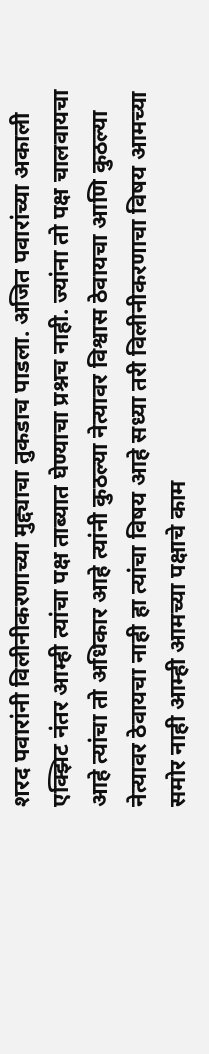शरद पवारांनी विलीनीकरणाच्या मुद्द्याचा तुकडाच पाडला. अजित पवारांच्या अकाली एक्झिट नंतर आम्ही त्यांचा पक्ष ताब्यात घेण्याचा प्रश्नच नाही. ज्यांना तो पक्ष चालवायचा आहे त्यांचा तो अधिकार आहे त्यांनी कुठल्या नेत्यावर विश्वास ठेवायचा आणि कुठल्या नेत्यावर ठेवायचा नाही हा त्यांचा विषय आहे सध्या तरी विलीनीकरणाचा विषय आमच्या समोर नाही आम्ही आमच्या पक्षाचे काम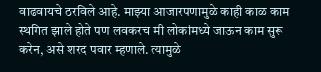वाढवायचे ठरविले आहे. माझ्या आजारपणामुळे काही काळ काम स्थगित झाले होते पण लवकरच मी लोकांमध्ये जाऊन काम सुरू करेन, असे शरद पवार म्हणाले. त्यामुळे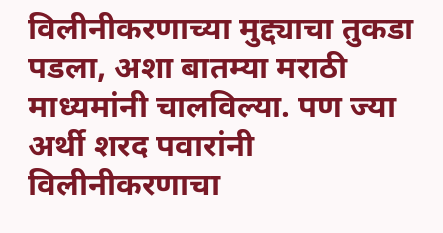विलीनीकरणाच्या मुद्द्याचा तुकडा पडला, अशा बातम्या मराठी माध्यमांनी चालविल्या. पण ज्या अर्थी शरद पवारांनी विलीनीकरणाचा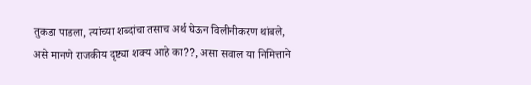तुकडा पाडला, त्यांच्या शब्दांचा तसाच अर्थ घेऊन विलीनीकरण थांबले, असे मानणे राजकीय दृष्ट्या शक्य आहे का??, असा सवाल या निमित्ताने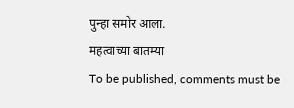पुन्हा समोर आला.
महत्वाच्या बातम्या
To be published, comments must be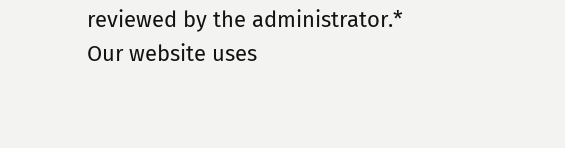reviewed by the administrator.*
Our website uses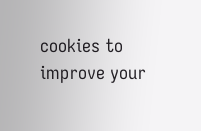cookies to improve your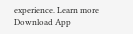experience. Learn more
Download App